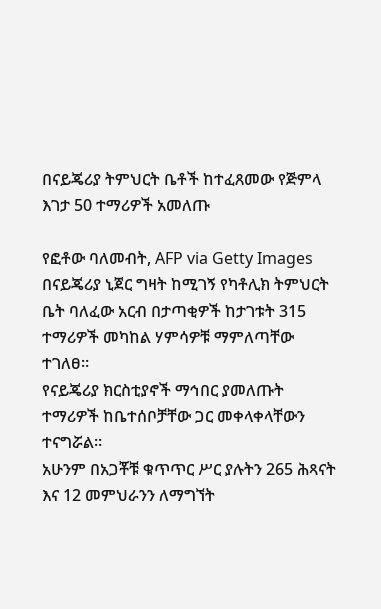በናይጄሪያ ትምህርት ቤቶች ከተፈጸመው የጅምላ እገታ 50 ተማሪዎች አመለጡ

የፎቶው ባለመብት, AFP via Getty Images
በናይጄሪያ ኒጀር ግዛት ከሚገኝ የካቶሊክ ትምህርት ቤት ባለፈው አርብ በታጣቂዎች ከታገቱት 315 ተማሪዎች መካከል ሃምሳዎቹ ማምለጣቸው ተገለፀ።
የናይጄሪያ ክርስቲያኖች ማኅበር ያመለጡት ተማሪዎች ከቤተሰቦቻቸው ጋር መቀላቀላቸውን ተናግሯል።
አሁንም በአጋቾቹ ቁጥጥር ሥር ያሉትን 265 ሕጻናት እና 12 መምህራንን ለማግኘት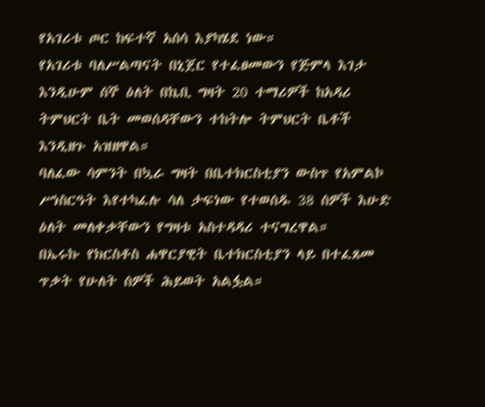የአገሪቱ ጦር ከፍተኛ አሰሳ እያካሄደ ነው።
የአገሪቱ ባለሥልጣናት በኒጀር የተፈፀመውን የጅምላ እገታ እንዲሁም ሰኞ ዕለት በኬቢ ግዛት 20 ተማሪዎች ከአዳሪ ትምህርት ቤት መወሰዳቸውን ተከትሎ ትምህርት ቤቶች እንዲዘጉ አዝዘዋል።
ባለፈው ሳምንት በኳራ ግዛት በቤተክርስቲያን ውስጥ የአምልኮ ሥነስርዓት እየተካፈሉ ሳለ ታፍነው የተወሰዱ 38 ሰዎች እሁድ ዕለት መለቀቃቸውን የግዛቱ አስተዳዳሪ ተናግረዋል።
በኤሩኩ የክርስቶስ ሐዋርያዊት ቤተክርስቲያን ላይ በተፈጸመ ጥቃት የሁለት ሰዎች ሕይወት አልፏል።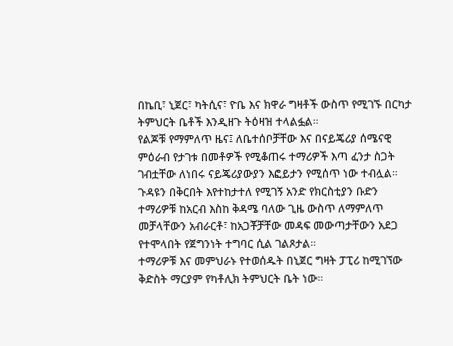በኬቢ፣ ኒጀር፣ ካትሲና፣ ዮቤ እና ክዋራ ግዛቶች ውስጥ የሚገኙ በርካታ ትምህርት ቤቶች እንዲዘጉ ትዕዛዝ ተላልፏል።
የልጆቹ የማምለጥ ዜና፤ ለቤተሰቦቻቸው እና በናይጄሪያ ሰሜናዊ ምዕራብ የታገቱ በመቶዎች የሚቆጠሩ ተማሪዎች እጣ ፈንታ ስጋት ገብቷቸው ለነበሩ ናይጄሪያውያን እፎይታን የሚሰጥ ነው ተብሏል።
ጉዳዩን በቅርበት እየተከታተለ የሚገኝ አንድ የክርስቲያን ቡድን ተማሪዎቹ ከአርብ እስከ ቅዳሜ ባለው ጊዜ ውስጥ ለማምለጥ መቻላቸውን አብራርቶ፣ ከአጋቾቻቸው መዳፍ መውጣታቸውን አደጋ የተሞላበት የጀግንነት ተግባር ሲል ገልጾታል።
ተማሪዎቹ እና መምህራኑ የተወሰዱት በኒጀር ግዛት ፓፒሪ ከሚገኘው ቅድስት ማርያም የካቶሊክ ትምህርት ቤት ነው።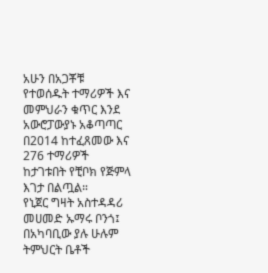አሁን በአጋቾቹ የተወሰዱት ተማሪዎች እና መምህራን ቁጥር እንደ አውሮፓውያኑ አቆጣጣር በ2014 ከተፈጸመው እና 276 ተማሪዎች ከታገቱበት የቺቦክ የጅምላ እገታ በልጧል።
የኒጀር ግዛት አስተዳዳሪ መሀመድ ኡማሩ ቦንጎ፤ በአካባቢው ያሉ ሁሉም ትምህርት ቤቶች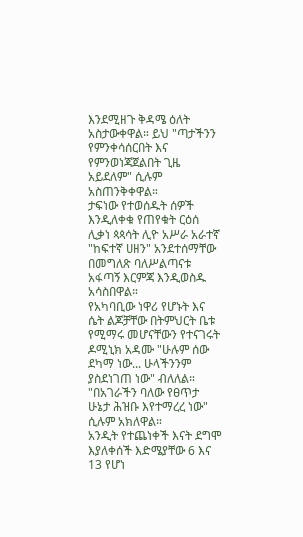እንደሚዘጉ ቅዳሜ ዕለት አስታውቀዋል። ይህ "ጣታችንን የምንቀሳሰርበት እና የምንወነጃጀልበት ጊዜ አይደለም" ሲሉም አስጠንቅቀዋል።
ታፍነው የተወሰዱት ሰዎች እንዲለቀቁ የጠየቁት ርዕሰ ሊቃነ ጳጳሳት ሊዮ አሥራ አራተኛ "ከፍተኛ ሀዘን" አንደተሰማቸው በመግለጽ ባለሥልጣናቱ አፋጣኝ እርምጃ እንዲወስዱ አሳስበዋል።
የአካባቢው ነዋሪ የሆኑት እና ሴት ልጆቻቸው በትምህርት ቤቱ የሚማሩ መሆናቸውን የተናገሩት ዶሚኒክ አዳሙ "ሁሉም ሰው ደካማ ነው... ሁላችንንም ያስደነገጠ ነው" ብለለል። "በአገራችን ባለው የፀጥታ ሁኔታ ሕዝቡ እየተማረረ ነው" ሲሉም አክለዋል።
አንዲት የተጨነቀች እናት ደግሞ እያለቀሰች እድሜያቸው 6 እና 13 የሆነ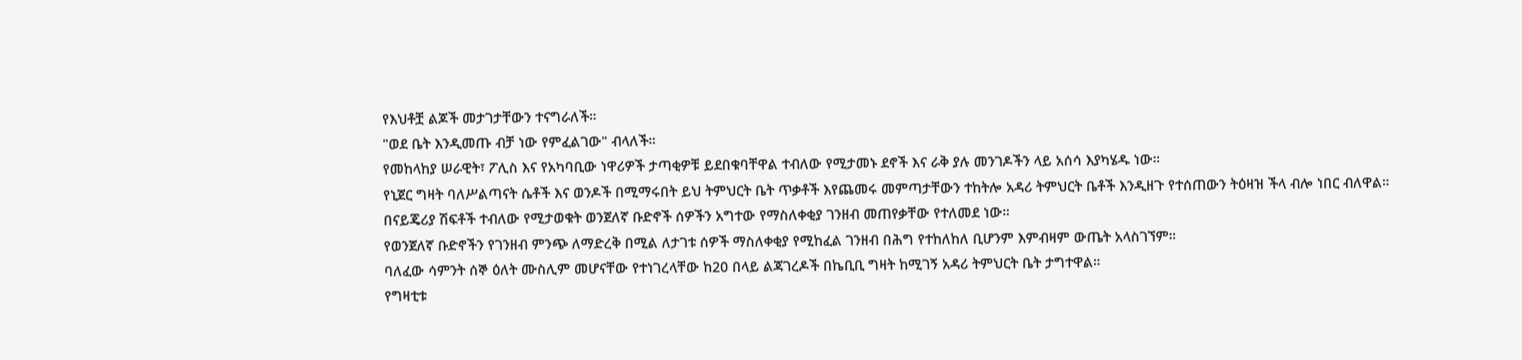የእህቶቿ ልጆች መታገታቸውን ተናግራለች።
"ወደ ቤት እንዲመጡ ብቻ ነው የምፈልገው" ብላለች።
የመከላከያ ሠራዊት፣ ፖሊስ እና የአካባቢው ነዋሪዎች ታጣቂዎቹ ይደበቁባቸዋል ተብለው የሚታመኑ ደኖች እና ራቅ ያሉ መንገዶችን ላይ አሰሳ እያካሄዱ ነው።
የኒጀር ግዛት ባለሥልጣናት ሴቶች እና ወንዶች በሚማሩበት ይህ ትምህርት ቤት ጥቃቶች እየጨመሩ መምጣታቸውን ተከትሎ አዳሪ ትምህርት ቤቶች እንዲዘጉ የተሰጠውን ትዕዛዝ ችላ ብሎ ነበር ብለዋል።
በናይጄሪያ ሽፍቶች ተብለው የሚታወቁት ወንጀለኛ ቡድኖች ሰዎችን አግተው የማስለቀቂያ ገንዘብ መጠየቃቸው የተለመደ ነው።
የወንጀለኛ ቡድኖችን የገንዘብ ምንጭ ለማድረቅ በሚል ለታገቱ ሰዎች ማስለቀቂያ የሚከፈል ገንዘብ በሕግ የተከለከለ ቢሆንም እምብዛም ውጤት አላስገኘም።
ባለፈው ሳምንት ሰኞ ዕለት ሙስሊም መሆናቸው የተነገረላቸው ከ20 በላይ ልጃገረዶች በኬቢቢ ግዛት ከሚገኝ አዳሪ ትምህርት ቤት ታግተዋል።
የግዛቲቱ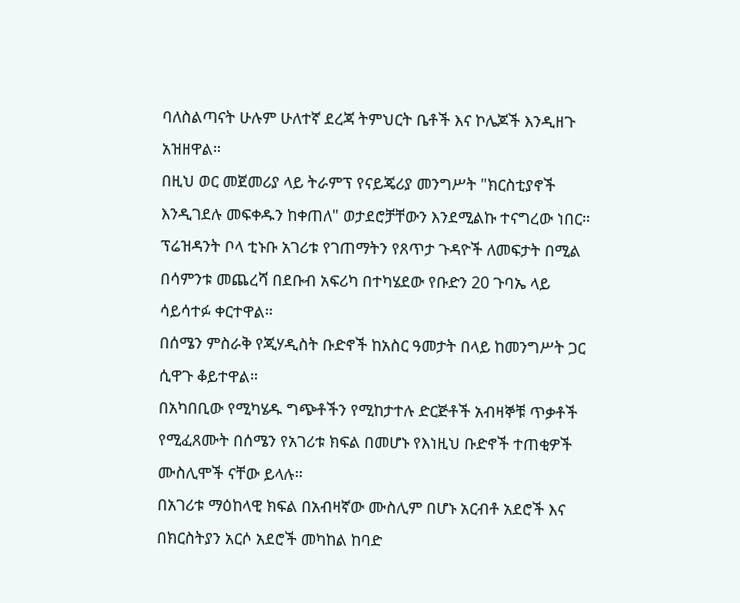ባለስልጣናት ሁሉም ሁለተኛ ደረጃ ትምህርት ቤቶች እና ኮሌጆች እንዲዘጉ አዝዘዋል።
በዚህ ወር መጀመሪያ ላይ ትራምፕ የናይጄሪያ መንግሥት "ክርስቲያኖች እንዲገደሉ መፍቀዱን ከቀጠለ" ወታደሮቻቸውን እንደሚልኩ ተናግረው ነበር።
ፕሬዝዳንት ቦላ ቲኑቡ አገሪቱ የገጠማትን የጸጥታ ጉዳዮች ለመፍታት በሚል በሳምንቱ መጨረሻ በደቡብ አፍሪካ በተካሄደው የቡድን 20 ጉባኤ ላይ ሳይሳተፉ ቀርተዋል።
በሰሜን ምስራቅ የጂሃዲስት ቡድኖች ከአስር ዓመታት በላይ ከመንግሥት ጋር ሲዋጉ ቆይተዋል።
በአካበቢው የሚካሄዱ ግጭቶችን የሚከታተሉ ድርጅቶች አብዛኞቹ ጥቃቶች የሚፈጸሙት በሰሜን የአገሪቱ ክፍል በመሆኑ የእነዚህ ቡድኖች ተጠቂዎች ሙስሊሞች ናቸው ይላሉ።
በአገሪቱ ማዕከላዊ ክፍል በአብዛኛው ሙስሊም በሆኑ አርብቶ አደሮች እና በክርስትያን አርሶ አደሮች መካከል ከባድ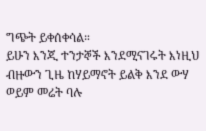ግጭት ይቀሰቀሳል።
ይሁን እንጂ ተንታኞች እንደሚናገሩት እነዚህ ብዙውን ጊዜ ከሃይማኖት ይልቅ እንደ ውሃ ወይም መሬት ባሉ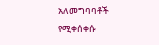አለመግባባቶች የሚቀሰቀሱ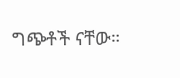ግጭቶች ናቸው።